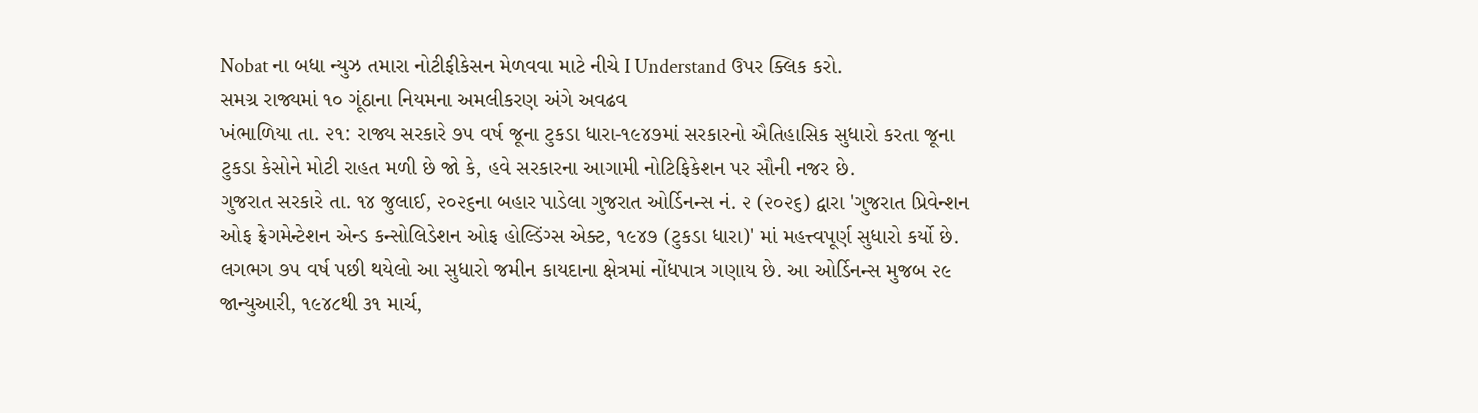Nobat ના બધા ન્યુઝ તમારા નોટીફીકેસન મેળવવા માટે નીચે I Understand ઉપર ક્લિક કરો.
સમગ્ર રાજ્યમાં ૧૦ ગૂંઠાના નિયમના અમલીકરણ અંગે અવઢવ
ખંભાળિયા તા. ૨૧: રાજ્ય સરકારે ૭૫ વર્ષ જૂના ટુકડા ધારા-૧૯૪૭માં સરકારનો ઐતિહાસિક સુધારો કરતા જૂના ટુકડા કેસોને મોટી રાહત મળી છે જો કે, હવે સરકારના આગામી નોટિફિકેશન પર સૌની નજર છે.
ગુજરાત સરકારે તા. ૧૪ જુલાઈ, ૨૦૨૬ના બહાર પાડેલા ગુજરાત ઓર્ડિનન્સ નં. ૨ (૨૦૨૬) દ્વારા 'ગુજરાત પ્રિવેન્શન ઓફ ફ્રેગમેન્ટેશન એન્ડ કન્સોલિડેશન ઓફ હોલ્ડિંગ્સ એક્ટ, ૧૯૪૭ (ટુકડા ધારા)' માં મહત્ત્વપૂર્ણ સુધારો કર્યો છે. લગભગ ૭૫ વર્ષ પછી થયેલો આ સુધારો જમીન કાયદાના ક્ષેત્રમાં નોંધપાત્ર ગણાય છે. આ ઓર્ડિનન્સ મુજબ ૨૯ જાન્યુઆરી, ૧૯૪૮થી ૩૧ માર્ચ,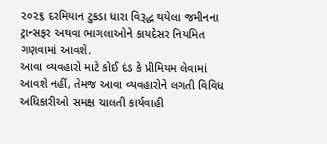૨૦૨૬ દરમિયાન ટુકડા ધારા વિરૂદ્ધ થયેલા જમીનના ટ્રાન્સફર અથવા ભાગલાઓને કાયદેસર નિયમિત ગણવામાં આવશે.
આવા વ્યવહારો માટે કોઈ દંડ કે પ્રીમિયમ લેવામાં આવશે નહીં, તેમજ આવા વ્યવહારોને લગતી વિવિધ અધિકારીઓ સમક્ષ ચાલતી કાર્યવાહી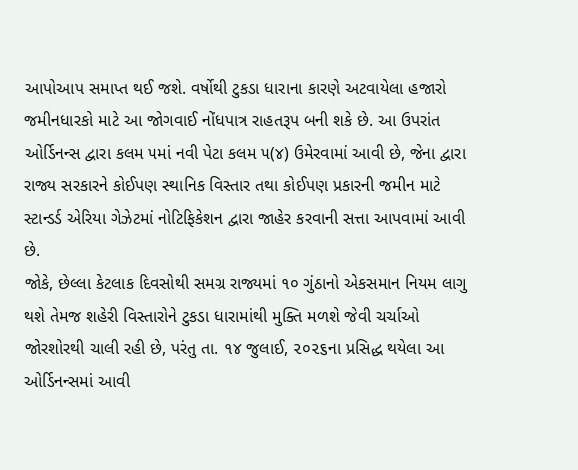આપોઆપ સમાપ્ત થઈ જશે. વર્ષોથી ટુકડા ધારાના કારણે અટવાયેલા હજારો જમીનધારકો માટે આ જોગવાઈ નોંધપાત્ર રાહતરૂપ બની શકે છે. આ ઉપરાંત ઓર્ડિનન્સ દ્વારા કલમ ૫માં નવી પેટા કલમ ૫(૪) ઉમેરવામાં આવી છે, જેના દ્વારા રાજ્ય સરકારને કોઈપણ સ્થાનિક વિસ્તાર તથા કોઈપણ પ્રકારની જમીન માટે સ્ટાન્ડર્ડ એરિયા ગેઝેટમાં નોટિફિકેશન દ્વારા જાહેર કરવાની સત્તા આપવામાં આવી છે.
જોકે, છેલ્લા કેટલાક દિવસોથી સમગ્ર રાજ્યમાં ૧૦ ગુંઠાનો એકસમાન નિયમ લાગુ થશે તેમજ શહેરી વિસ્તારોને ટુકડા ધારામાંથી મુક્તિ મળશે જેવી ચર્ચાઓ જોરશોરથી ચાલી રહી છે, પરંતુ તા. ૧૪ જુલાઈ, ૨૦૨૬ના પ્રસિદ્ધ થયેલા આ ઓર્ડિનન્સમાં આવી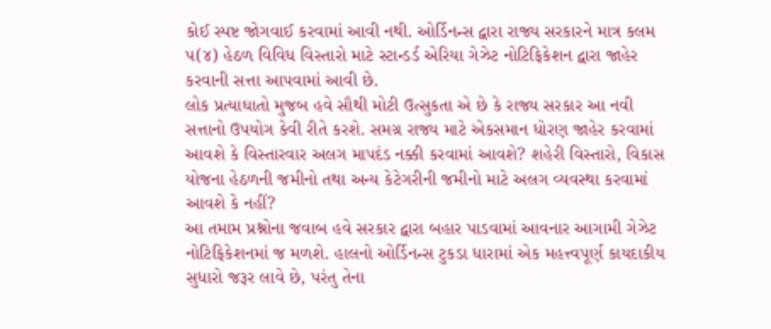કોઈ સ્પષ્ટ જોગવાઈ કરવામાં આવી નથી. ઓર્ડિનન્સ દ્વારા રાજ્ય સરકારને માત્ર કલમ ૫(૪) હેઠળ વિવિધ વિસ્તારો માટે સ્ટાન્ડર્ડ એરિયા ગેઝેટ નોટિફિકેશન દ્વારા જાહેર કરવાની સત્તા આપવામાં આવી છે.
લોક પ્રત્યાઘાતો મુજબ હવે સૌથી મોટી ઉત્સુકતા એ છે કે રાજ્ય સરકાર આ નવી સત્તાનો ઉપયોગ કેવી રીતે કરશે. સમગ્ર રાજ્ય માટે એકસમાન ધોરણ જાહેર કરવામાં આવશે કે વિસ્તારવાર અલગ માપદંડ નક્કી કરવામાં આવશે? શહેરી વિસ્તારો, વિકાસ યોજના હેઠળની જમીનો તથા અન્ય કેટેગરીની જમીનો માટે અલગ વ્યવસ્થા કરવામાં આવશે કે નહીં?
આ તમામ પ્રશ્નોના જવાબ હવે સરકાર દ્વારા બહાર પાડવામાં આવનાર આગામી ગેઝેટ નોટિફિકેશનમાં જ મળશે. હાલનો ઓર્ડિનન્સ ટુકડા ધારામાં એક મહત્ત્વપૂર્ણ કાયદાકીય સુધારો જરૂર લાવે છે, પરંતુ તેના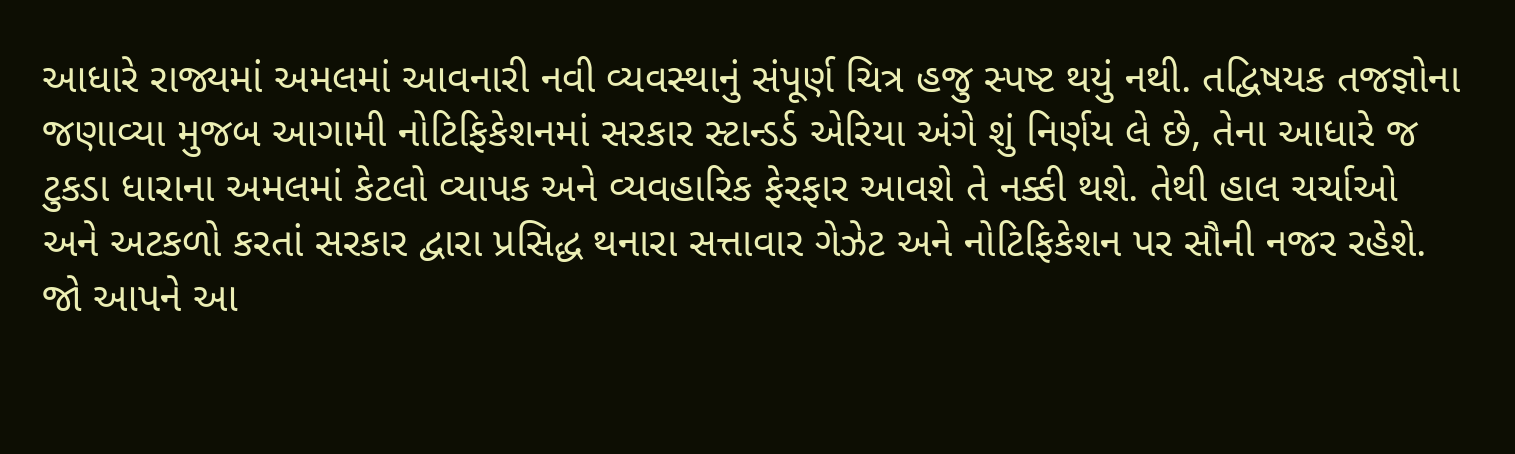આધારે રાજ્યમાં અમલમાં આવનારી નવી વ્યવસ્થાનું સંપૂર્ણ ચિત્ર હજુ સ્પષ્ટ થયું નથી. તદ્વિષયક તજજ્ઞોના જણાવ્યા મુજબ આગામી નોટિફિકેશનમાં સરકાર સ્ટાન્ડર્ડ એરિયા અંગે શું નિર્ણય લે છે, તેના આધારે જ ટુકડા ધારાના અમલમાં કેટલો વ્યાપક અને વ્યવહારિક ફેરફાર આવશે તે નક્કી થશે. તેથી હાલ ચર્ચાઓ અને અટકળો કરતાં સરકાર દ્વારા પ્રસિદ્ધ થનારા સત્તાવાર ગેઝેટ અને નોટિફિકેશન પર સૌની નજર રહેશે.
જો આપને આ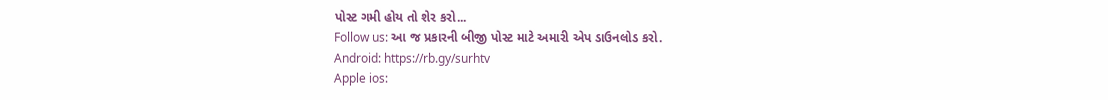પોસ્ટ ગમી હોય તો શેર કરો...
Follow us: આ જ પ્રકારની બીજી પોસ્ટ માટે અમારી એપ ડાઉનલોડ કરો.
Android: https://rb.gy/surhtv
Apple ios: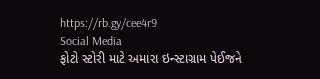https://rb.gy/cee4r9
Social Media
ફોટો સ્ટોરી માટે અમારા ઇન્સ્ટાગ્રામ પેઈજને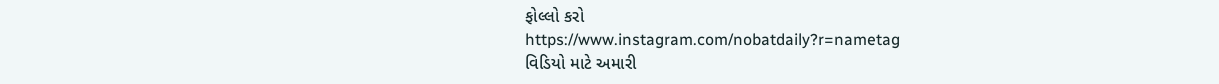ફોલ્લો કરો
https://www.instagram.com/nobatdaily?r=nametag
વિડિયો માટે અમારી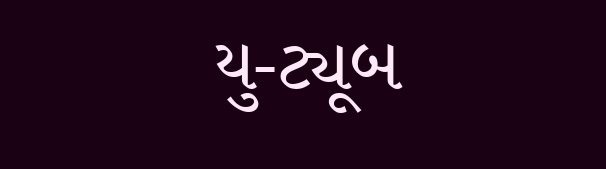યુ-ટ્યૂબ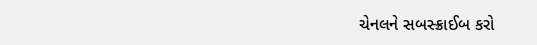ચેનલને સબસ્ક્રાઈબ કરો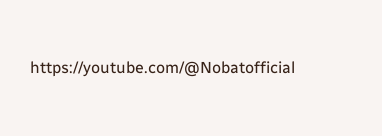https://youtube.com/@Nobatofficial